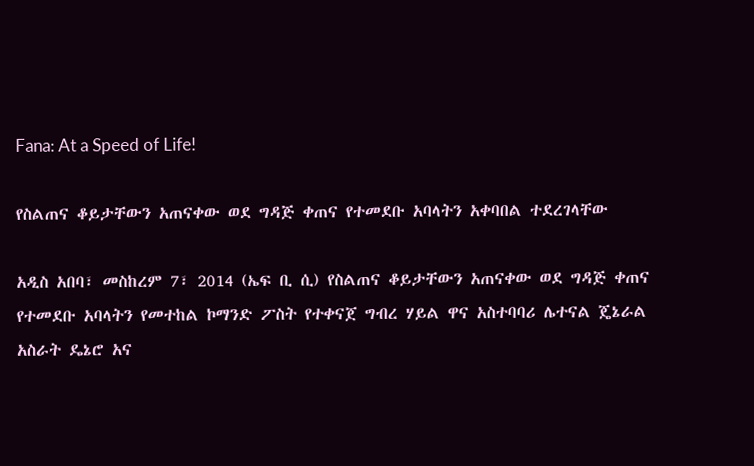Fana: At a Speed of Life!

የስልጠና ቆይታቸውን አጠናቀው ወደ ግዳጅ ቀጠና የተመደቡ አባላትን አቀባበል ተደረገላቸው

አዲስ አበባ፣ መስከረም 7፣ 2014 (ኤፍ ቢ ሲ) የስልጠና ቆይታቸውን አጠናቀው ወደ ግዳጅ ቀጠና የተመደቡ አባላትን የመተከል ኮማንድ ፖስት የተቀናጀ ግብረ ሃይል ዋና አስተባባሪ ሌተናል ጄኔራል አስራት ዴኔሮ አና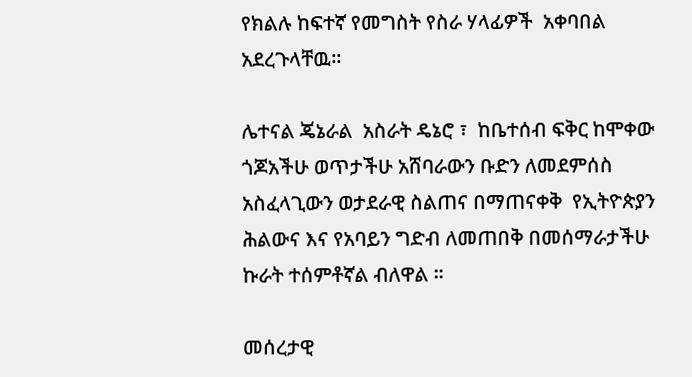የክልሉ ከፍተኛ የመግስት የስራ ሃላፊዎች  አቀባበል አደረጉላቸዉ።

ሌተናል ጄኔራል  አስራት ዴኔሮ ፣  ከቤተሰብ ፍቅር ከሞቀው ጎጆአችሁ ወጥታችሁ አሸባራውን ቡድን ለመደምሰስ አስፈላጊውን ወታደራዊ ስልጠና በማጠናቀቅ  የኢትዮጵያን ሕልውና እና የአባይን ግድብ ለመጠበቅ በመሰማራታችሁ ኩራት ተሰምቶኛል ብለዋል ፡፡

መሰረታዊ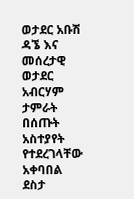ወታደር አቡሽ ዳኜ እና መሰረታዊ ወታደር  አብርሃም ታምራት በሰጡት አስተያየት የተደረገላቸው አቀባበል ደስታ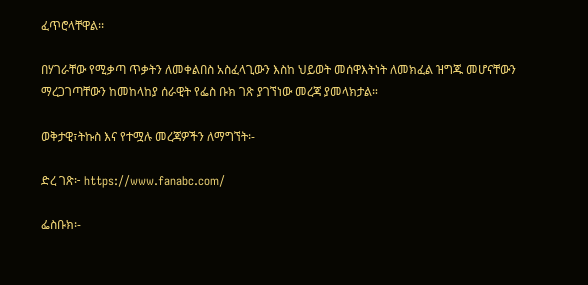ፈጥሮላቸዋል፡፡

በሃገራቸው የሚቃጣ ጥቃትን ለመቀልበስ አስፈላጊውን እስከ ህይወት መሰዋእትነት ለመክፈል ዝግጁ መሆናቸውን ማረጋገጣቸውን ከመከላከያ ሰራዊት የፌስ ቡክ ገጽ ያገኘነው መረጃ ያመላክታል።

ወቅታዊ፣ትኩስ እና የተሟሉ መረጃዎችን ለማግኘት፡-

ድረ ገጽ፦ https://www.fanabc.com/

ፌስቡክ፡-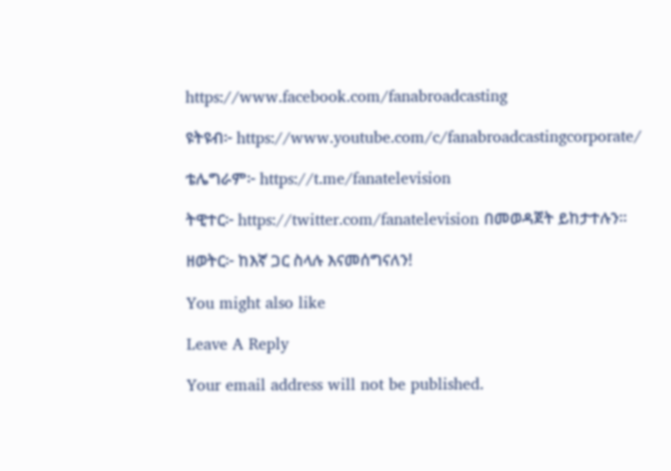https://www.facebook.com/fanabroadcasting

ዩትዩብ፦ https://www.youtube.com/c/fanabroadcastingcorporate/

ቴሌግራም፦ https://t.me/fanatelevision

ትዊተር፦ https://twitter.com/fanatelevision በመወዳጀት ይከታተሉን፡፡

ዘወትር፦ ከእኛ ጋር ስላሉ እናመሰግናለን!

You might also like

Leave A Reply

Your email address will not be published.